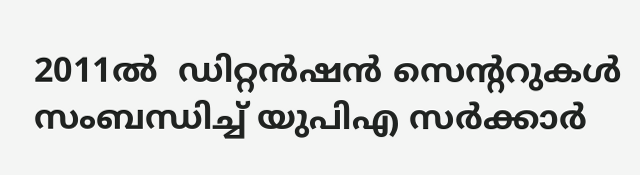2011ല്‍  ഡിറ്റന്‍ഷന്‍ സെന്‍ററുകള്‍ സംബന്ധിച്ച് യുപിഎ സര്‍ക്കാര്‍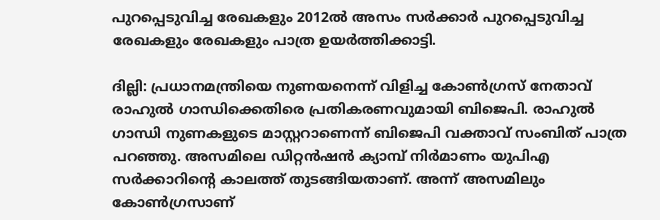പുറപ്പെടുവിച്ച രേഖകളും 2012ല്‍ അസം സര്‍ക്കാര്‍ പുറപ്പെടുവിച്ച രേഖകളും രേഖകളും പാത്ര ഉയര്‍ത്തിക്കാട്ടി.

ദില്ലി: പ്രധാനമന്ത്രിയെ നുണയനെന്ന് വിളിച്ച കോണ്‍ഗ്രസ് നേതാവ് രാഹുല്‍ ഗാന്ധിക്കെതിരെ പ്രതികരണവുമായി ബിജെപി. രാഹുല്‍ ഗാന്ധി നുണകളുടെ മാസ്റ്ററാണെന്ന് ബിജെപി വക്താവ് സംബിത് പാത്ര പറഞ്ഞു. അസമിലെ ഡിറ്റന്‍ഷന്‍ ക്യാമ്പ് നിര്‍മാണം യുപിഎ സര്‍ക്കാറിന്‍റെ കാലത്ത് തുടങ്ങിയതാണ്. അന്ന് അസമിലും കോണ്‍ഗ്രസാണ്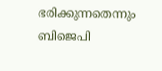ഭരിക്കുന്നതെന്നും ബിജെപി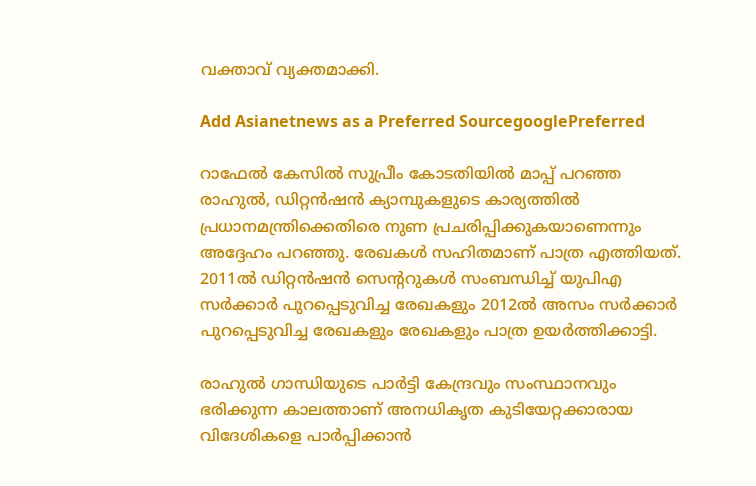വക്താവ് വ്യക്തമാക്കി.

Add Asianetnews as a Preferred SourcegooglePreferred

റാഫേല്‍ കേസില്‍ സുപ്രീം കോടതിയില്‍ മാപ്പ് പറഞ്ഞ രാഹുല്‍, ഡിറ്റന്‍ഷന്‍ ക്യാമ്പുകളുടെ കാര്യത്തില്‍ പ്രധാനമന്ത്രിക്കെതിരെ നുണ പ്രചരിപ്പിക്കുകയാണെന്നും അദ്ദേഹം പറഞ്ഞു. രേഖകള്‍ സഹിതമാണ് പാത്ര എത്തിയത്. 2011ല്‍ ഡിറ്റന്‍ഷന്‍ സെന്‍ററുകള്‍ സംബന്ധിച്ച് യുപിഎ സര്‍ക്കാര്‍ പുറപ്പെടുവിച്ച രേഖകളും 2012ല്‍ അസം സര്‍ക്കാര്‍ പുറപ്പെടുവിച്ച രേഖകളും രേഖകളും പാത്ര ഉയര്‍ത്തിക്കാട്ടി.

രാഹുല്‍ ഗാന്ധിയുടെ പാര്‍ട്ടി കേന്ദ്രവും സംസ്ഥാനവും ഭരിക്കുന്ന കാലത്താണ് അനധികൃത കുടിയേറ്റക്കാരായ വിദേശികളെ പാര്‍പ്പിക്കാന്‍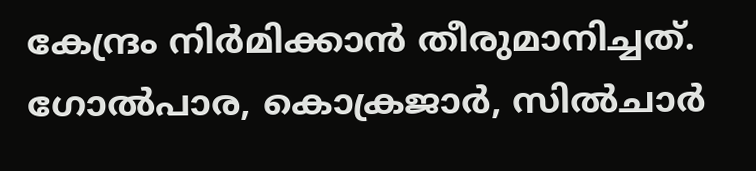കേന്ദ്രം നിര്‍മിക്കാന്‍ തീരുമാനിച്ചത്. ഗോല്‍പാര, കൊക്രജാര്‍, സില്‍ചാര്‍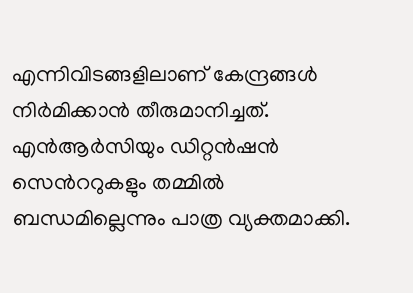എന്നിവിടങ്ങളിലാണ് കേന്ദ്രങ്ങള്‍ നിര്‍മിക്കാന്‍ തീരുമാനിച്ചത്. എന്‍ആര്‍സിയും ഡിറ്റന്‍ഷന്‍ സെന്‍ററുകളും തമ്മില്‍ ബന്ധമില്ലെന്നും പാത്ര വ്യക്തമാക്കി.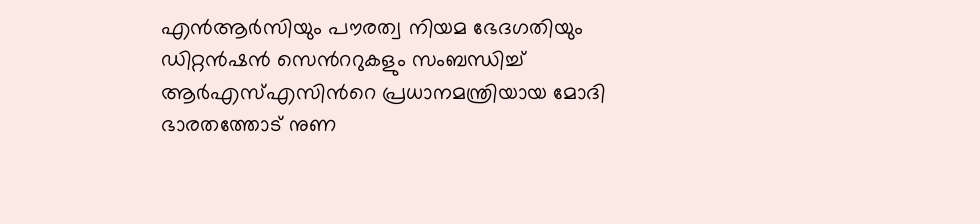എന്‍ആര്‍സിയും പൗരത്വ നിയമ ഭേദഗതിയും ഡിറ്റന്‍ഷന്‍ സെന്‍ററുകളും സംബന്ധിച്ച് ആര്‍എസ്എസിന്‍റെ പ്രധാനമന്ത്രിയായ മോദി ഭാരതത്തോട് നുണ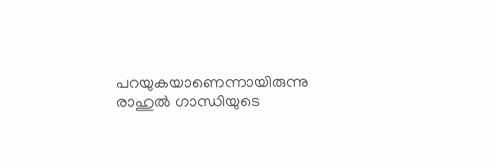പറയുകയാണെന്നായിരുന്നു രാഹുല്‍ ഗാന്ധിയുടെ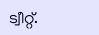ട്വീറ്റ്.